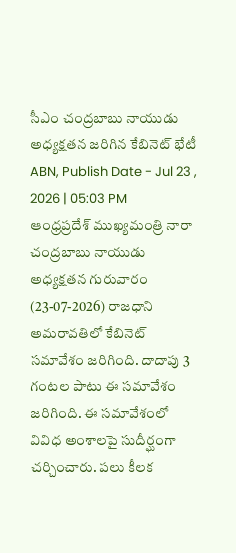సీఎం చంద్రబాబు నాయుడు అధ్యక్షతన జరిగిన కేబినెట్ భేటీ
ABN, Publish Date - Jul 23 , 2026 | 05:03 PM
ఆంధ్రప్రదేశ్ ముఖ్యమంత్రి నారా చంద్రబాబు నాయుడు అధ్యక్షతన గురువారం (23-07-2026) రాజధాని అమరావతిలో కేబినెట్ సమావేశం జరిగింది. దాదాపు 3 గంటల పాటు ఈ సమావేశం జరిగింది. ఈ సమావేశంలో వివిధ అంశాలపై సుదీర్ఘంగా చర్చించారు. పలు కీలక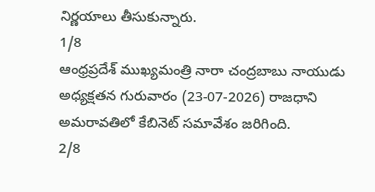నిర్ణయాలు తీసుకున్నారు.
1/8
ఆంధ్రప్రదేశ్ ముఖ్యమంత్రి నారా చంద్రబాబు నాయుడు అధ్యక్షతన గురువారం (23-07-2026) రాజధాని అమరావతిలో కేబినెట్ సమావేశం జరిగింది.
2/8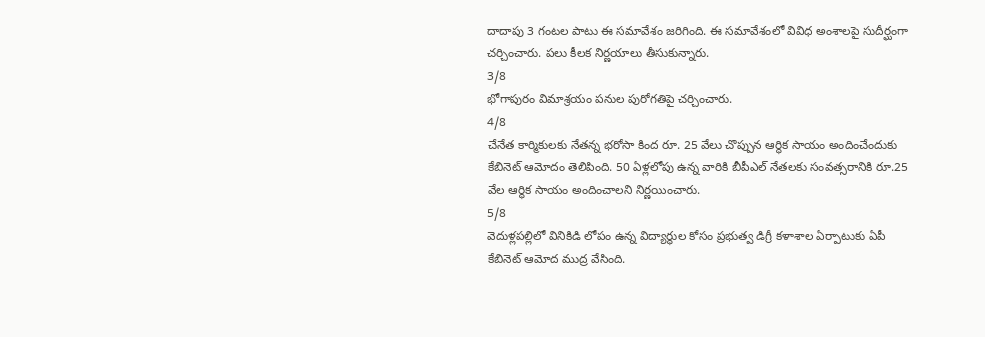దాదాపు 3 గంటల పాటు ఈ సమావేశం జరిగింది. ఈ సమావేశంలో వివిధ అంశాలపై సుదీర్ఘంగా చర్చించారు. పలు కీలక నిర్ణయాలు తీసుకున్నారు.
3/8
భోగాపురం విమాశ్రయం పనుల పురోగతిపై చర్చించారు.
4/8
చేనేత కార్మికులకు నేతన్న భరోసా కింద రూ. 25 వేలు చొప్పున ఆర్థిక సాయం అందించేందుకు కేబినెట్ ఆమోదం తెలిపింది. 50 ఏళ్లలోపు ఉన్న వారికి బీపీఎల్ నేతలకు సంవత్సరానికి రూ.25 వేల ఆర్థిక సాయం అందించాలని నిర్ణయించారు.
5/8
వెదుళ్లపల్లిలో వినికిడి లోపం ఉన్న విద్యార్థుల కోసం ప్రభుత్వ డిగ్రీ కళాశాల ఏర్పాటుకు ఏపీ కేబినెట్ ఆమోద ముద్ర వేసింది.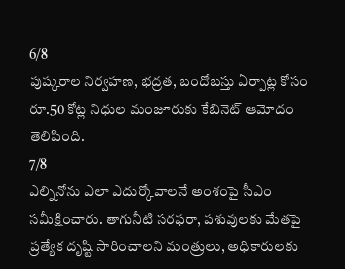6/8
పుష్కరాల నిర్వహణ, భద్రత, బందోబస్తు ఏర్పాట్ల కోసం రూ.50 కోట్ల నిధుల మంజూరుకు కేబినెట్ ఆమోదం తెలిపింది.
7/8
ఎల్నినోను ఎలా ఎదుర్కోవాలనే అంశంపై సీఎం సమీక్షించారు. తాగునీటి సరఫరా, పశువులకు మేతపై ప్రత్యేక దృష్టి సారించాలని మంత్రులు, అధికారులకు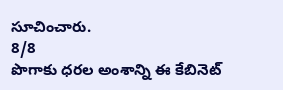సూచించారు.
8/8
పొగాకు ధరల అంశాన్ని ఈ కేబినెట్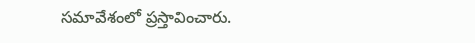సమావేశంలో ప్రస్తావించారు.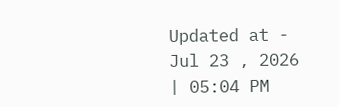Updated at - Jul 23 , 2026 | 05:04 PM